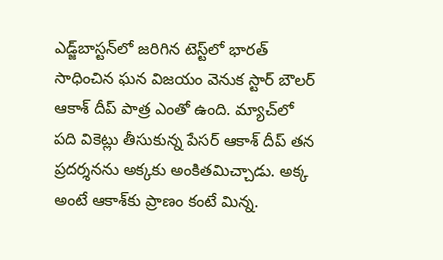ఎడ్జ్‌బాస్టన్‌లో జరిగిన టెస్ట్‌లో భారత్‌ సాధించిన ఘన విజయం వెనుక స్టార్‌ బౌలర్‌ ఆకాశ్‌ దీప్‌ పాత్ర ఎంతో ఉంది. మ్యాచ్‌లో పది వికెట్లు తీసుకున్న పేసర్‌ ఆకాశ్‌ దీప్‌ తన ప్రదర్శనను అక్కకు అంకితమిచ్చాడు. అక్క అంటే ఆకాశ్‌కు ప్రాణం కంటే మిన్న.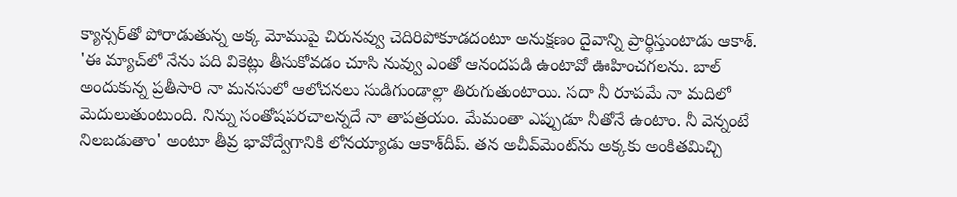క్యాన్సర్‌తో పోరాడుతున్న అక్క మోముపై చిరునవ్వు చెదిరిపోకూడదంటూ అనుక్షణం దైవాన్ని ప్రార్థిస్తుంటాడు ఆకాశ్‌. 'ఈ మ్యాచ్‌లో నేను పది వికెట్లు తీసుకోవడం చూసి నువ్వు ఎంతో ఆనందపడి ఉంటావో ఊహించగలను. బాల్‌ అందుకున్న ప్రతీసారి నా మనసులో ఆలోచనలు సుడిగుండాల్లా తిరుగుతుంటాయి. సదా నీ రూపమే నా మదిలో మెదులుతుంటుంది. నిన్ను సంతోషపరచాలన్నదే నా తాపత్రయం. మేమంతా ఎప్పుడూ నీతోనే ఉంటాం. నీ వెన్నంటే నిలబడుతాం' అంటూ తీవ్ర భావోద్వేగానికి లోనయ్యాడు ఆకాశ్‌దీప్‌. తన అచీవ్‌మెంట్‌ను అక్కకు అంకితమిచ్చి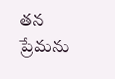తన ప్రేమను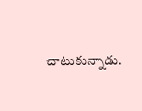చాటుకున్నాడు.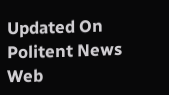Updated On
Politent News Web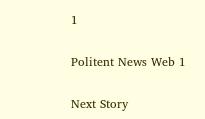1

Politent News Web 1

Next Story